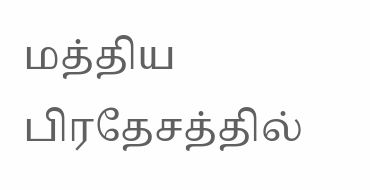மத்திய பிரதேசத்தில்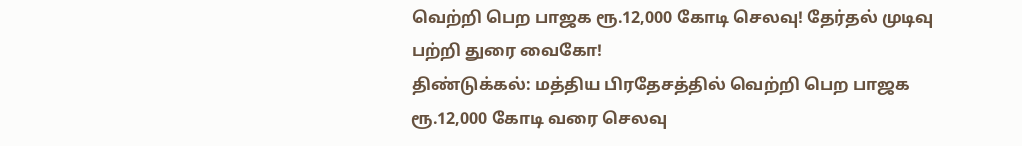வெற்றி பெற பாஜக ரூ.12,000 கோடி செலவு! தேர்தல் முடிவு பற்றி துரை வைகோ!
திண்டுக்கல்: மத்திய பிரதேசத்தில் வெற்றி பெற பாஜக ரூ.12,000 கோடி வரை செலவு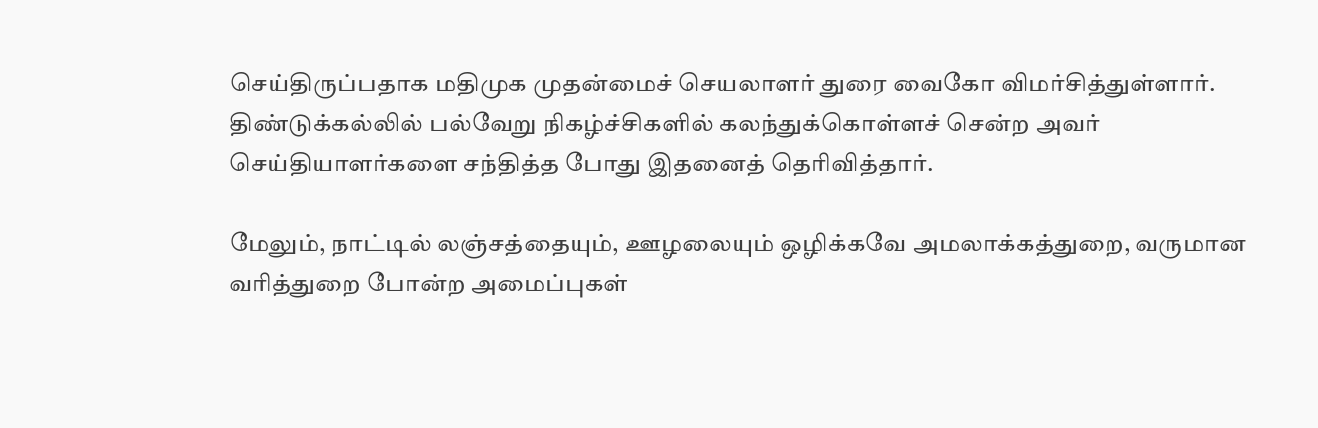செய்திருப்பதாக மதிமுக முதன்மைச் செயலாளர் துரை வைகோ விமர்சித்துள்ளார்.
திண்டுக்கல்லில் பல்வேறு நிகழ்ச்சிகளில் கலந்துக்கொள்ளச் சென்ற அவர் செய்தியாளர்களை சந்தித்த போது இதனைத் தெரிவித்தார்.

மேலும், நாட்டில் லஞ்சத்தையும், ஊழலையும் ஒழிக்கவே அமலாக்கத்துறை, வருமான வரித்துறை போன்ற அமைப்புகள்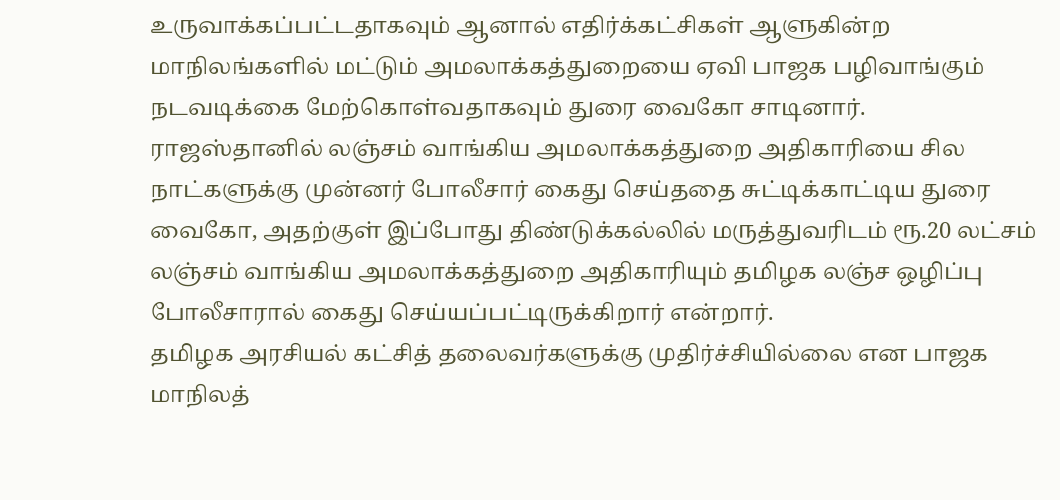உருவாக்கப்பட்டதாகவும் ஆனால் எதிர்க்கட்சிகள் ஆளுகின்ற மாநிலங்களில் மட்டும் அமலாக்கத்துறையை ஏவி பாஜக பழிவாங்கும் நடவடிக்கை மேற்கொள்வதாகவும் துரை வைகோ சாடினார்.
ராஜஸ்தானில் லஞ்சம் வாங்கிய அமலாக்கத்துறை அதிகாரியை சில நாட்களுக்கு முன்னர் போலீசார் கைது செய்ததை சுட்டிக்காட்டிய துரை வைகோ, அதற்குள் இப்போது திண்டுக்கல்லில் மருத்துவரிடம் ரூ.20 லட்சம் லஞ்சம் வாங்கிய அமலாக்கத்துறை அதிகாரியும் தமிழக லஞ்ச ஒழிப்பு போலீசாரால் கைது செய்யப்பட்டிருக்கிறார் என்றார்.
தமிழக அரசியல் கட்சித் தலைவர்களுக்கு முதிர்ச்சியில்லை என பாஜக மாநிலத்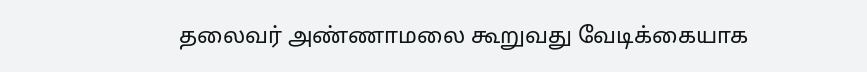தலைவர் அண்ணாமலை கூறுவது வேடிக்கையாக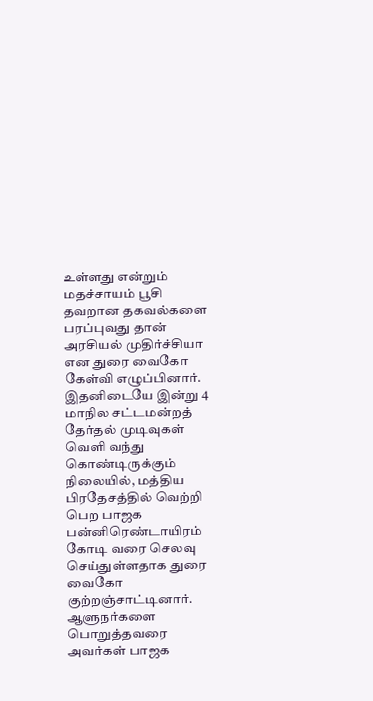உள்ளது என்றும் மதச்சாயம் பூசி தவறான தகவல்களை பரப்புவது தான் அரசியல் முதிர்ச்சியா என துரை வைகோ கேள்வி எழுப்பினார். இதனிடையே இன்று 4 மாநில சட்டமன்றத் தேர்தல் முடிவுகள் வெளி வந்து கொண்டிருக்கும் நிலையில், மத்திய பிரதேசத்தில் வெற்றி பெற பாஜக பன்னிரெண்டாயிரம் கோடி வரை செலவு செய்துள்ளதாக துரை வைகோ குற்றஞ்சாட்டினார்.
ஆளுநர்களை பொறுத்தவரை அவர்கள் பாஜக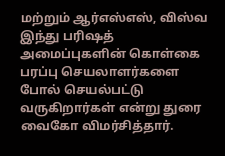மற்றும் ஆர்எஸ்எஸ், விஸ்வ இந்து பரிஷத் அமைப்புகளின் கொள்கை பரப்பு செயலாளர்களை போல் செயல்பட்டு வருகிறார்கள் என்று துரை வைகோ விமர்சித்தார்.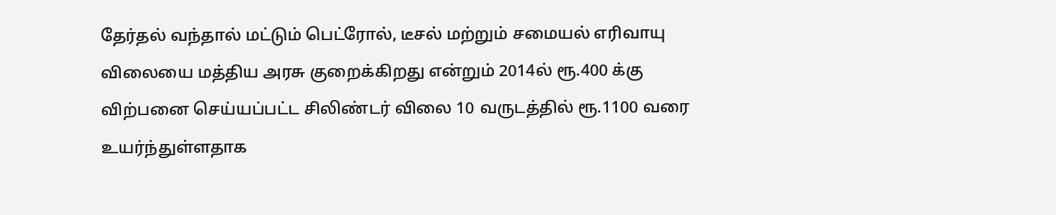தேர்தல் வந்தால் மட்டும் பெட்ரோல், டீசல் மற்றும் சமையல் எரிவாயு விலையை மத்திய அரசு குறைக்கிறது என்றும் 2014ல் ரூ.400 க்கு விற்பனை செய்யப்பட்ட சிலிண்டர் விலை 10 வருடத்தில் ரூ.1100 வரை உயர்ந்துள்ளதாக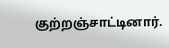குற்றஞ்சாட்டினார்.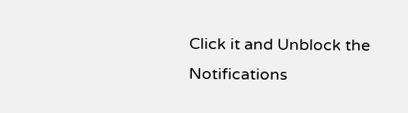Click it and Unblock the Notifications